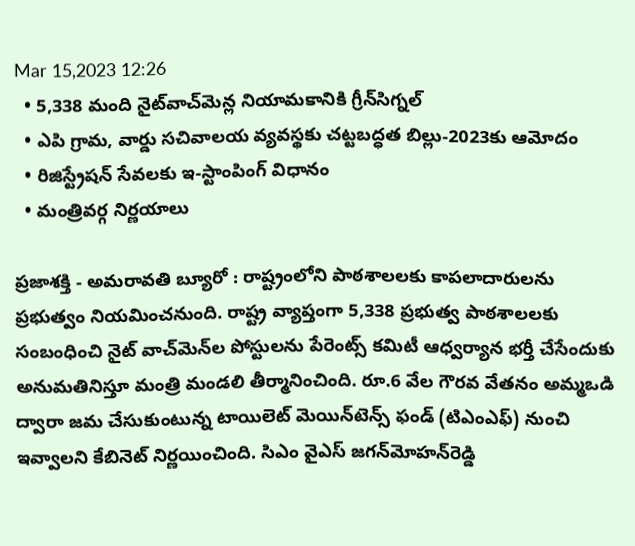Mar 15,2023 12:26
  • 5,338 మంది నైట్‌వాచ్‌మెన్ల నియామకానికి గ్రీన్‌సిగ్నల్‌
  • ఎపి గ్రామ, వార్డు సచివాలయ వ్యవస్థకు చట్టబద్ధత బిల్లు-2023కు ఆమోదం
  • రిజిస్ట్రేషన్‌ సేవలకు ఇ-స్టాంపింగ్‌ విధానం
  • మంత్రివర్గ నిర్ణయాలు

ప్రజాశక్తి - అమరావతి బ్యూరో : రాష్ట్రంలోని పాఠశాలలకు కాపలాదారులను ప్రభుత్వం నియమించనుంది. రాష్ట్ర వ్యాప్తంగా 5,338 ప్రభుత్వ పాఠశాలలకు సంబంధించి నైట్‌ వాచ్‌మెన్‌ల పోస్టులను పేరెంట్స్‌ కమిటీ ఆధ్వర్యాన భర్తీ చేసేందుకు అనుమతినిస్తూ మంత్రి మండలి తీర్మానించింది. రూ.6 వేల గౌరవ వేతనం అమ్మఒడి ద్వారా జమ చేసుకుంటున్న టాయిలెట్‌ మెయిన్‌టెన్స్‌ ఫండ్‌ (టిఎంఎఫ్‌) నుంచి ఇవ్వాలని కేబినెట్‌ నిర్ణయించింది. సిఎం వైఎస్‌ జగన్‌మోహన్‌రెడ్డి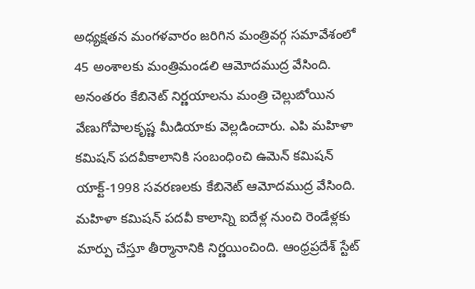అధ్యక్షతన మంగళవారం జరిగిన మంత్రివర్గ సమావేశంలో 45 అంశాలకు మంత్రిమండలి ఆమోదముద్ర వేసింది. అనంతరం కేబినెట్‌ నిర్ణయాలను మంత్రి చెల్లుబోయిన వేణుగోపాలకృష్ణ మీడియాకు వెల్లడించారు. ఎపి మహిళా కమిషన్‌ పదవీకాలానికి సంబంధించి ఉమెన్‌ కమిషన్‌ యాక్ట్‌-1998 సవరణలకు కేబినెట్‌ ఆమోదముద్ర వేసింది. మహిళా కమిషన్‌ పదవీ కాలాన్ని ఐదేళ్ల నుంచి రెండేళ్లకు మార్పు చేస్తూ తీర్మానానికి నిర్ణయించింది. ఆంధ్రప్రదేశ్‌ స్టేట్‌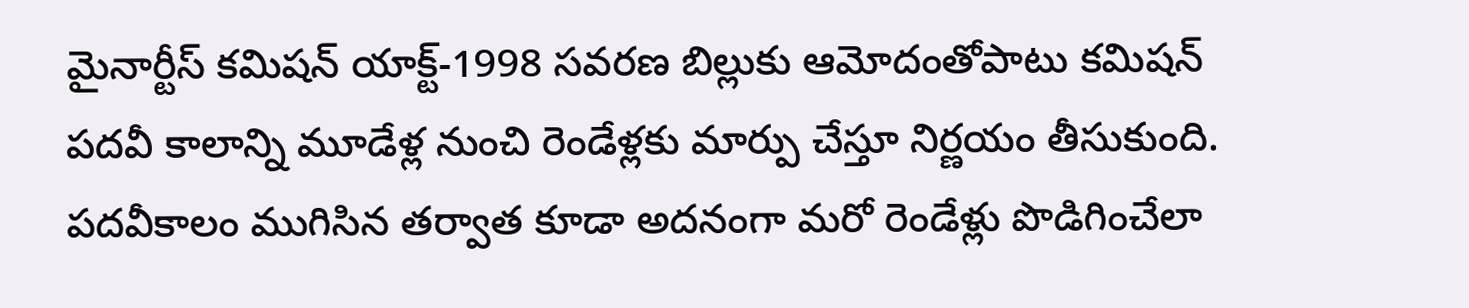మైనార్టీస్‌ కమిషన్‌ యాక్ట్‌-1998 సవరణ బిల్లుకు ఆమోదంతోపాటు కమిషన్‌ పదవీ కాలాన్ని మూడేళ్ల నుంచి రెండేళ్లకు మార్పు చేస్తూ నిర్ణయం తీసుకుంది. పదవీకాలం ముగిసిన తర్వాత కూడా అదనంగా మరో రెండేళ్లు పొడిగించేలా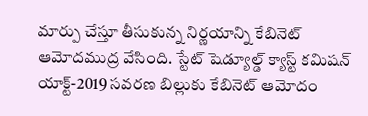మార్పు చేస్తూ తీసుకున్న నిర్ణయాన్ని కేబినెట్‌ ఆమోదముద్ర వేసింది. స్టేట్‌ షెడ్యూల్డ్‌ క్యాస్ట్‌ కమిషన్‌ యాక్ట్‌-2019 సవరణ బిల్లుకు కేబినెట్‌ ఆమోదం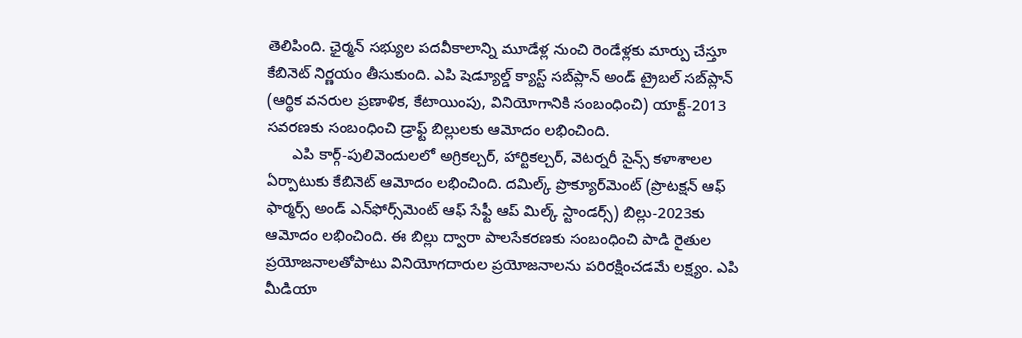తెలిపింది. ఛైర్మన్‌ సభ్యుల పదవీకాలాన్ని మూడేళ్ల నుంచి రెండేళ్లకు మార్పు చేస్తూ కేబినెట్‌ నిర్ణయం తీసుకుంది. ఎపి షెడ్యూల్డ్‌ క్యాస్ట్‌ సబ్‌ప్లాన్‌ అండ్‌ ట్రైబల్‌ సబ్‌ప్లాన్‌ (ఆర్థిక వనరుల ప్రణాళిక, కేటాయింపు, వినియోగానికి సంబంధించి) యాక్ట్‌-2013 సవరణకు సంబంధించి డ్రాఫ్ట్‌ బిల్లులకు ఆమోదం లభించింది.
      ఎపి కార్గ్‌-పులివెందులలో అగ్రికల్చర్‌, హార్టికల్చర్‌, వెటర్నరీ సైన్స్‌ కళాశాలల ఏర్పాటుకు కేబినెట్‌ ఆమోదం లభించింది. దమిల్క్‌ ప్రొక్యూర్‌మెంట్‌ (ప్రొటక్షన్‌ ఆఫ్‌ ఫార్మర్స్‌ అండ్‌ ఎన్‌ఫోర్స్‌మెంట్‌ ఆఫ్‌ సేఫ్టీ ఆప్‌ మిల్క్‌ స్టాండర్స్‌) బిల్లు-2023కు ఆమోదం లభించింది. ఈ బిల్లు ద్వారా పాలసేకరణకు సంబంధించి పాడి రైతుల ప్రయోజనాలతోపాటు వినియోగదారుల ప్రయోజనాలను పరిరక్షించడమే లక్ష్యం. ఎపి మీడియా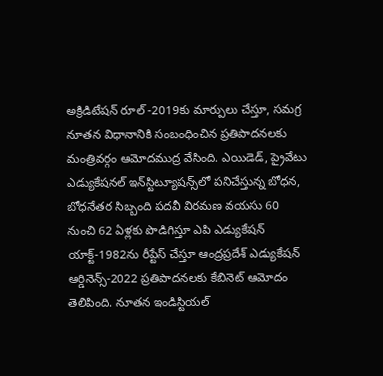అక్రిడిటేషన్‌ రూల్‌ -2019కు మార్పులు చేస్తూ, సమగ్ర నూతన విధానానికి సంబంధించిన ప్రతిపాదనలకు మంత్రివర్గం ఆమోదముద్ర వేసింది. ఎయిడెడ్‌, ప్రైవేటు ఎడ్యుకేషనల్‌ ఇన్‌స్టిట్యూషన్స్‌లో పనిచేస్తున్న బోధన, బోధనేతర సిబ్బంది పదవీ విరమణ వయసు 60 నుంచి 62 ఏళ్లకు పొడిగిస్తూ ఎపి ఎడ్యుకేషన్‌ యాక్ట్‌-1982ను రీప్టేస్‌ చేస్తూ ఆంద్రప్రదేశ్‌ ఎడ్యుకేషన్‌ ఆర్డినెన్స్‌-2022 ప్రతిపాదనలకు కేబినెట్‌ ఆమోదం తెలిపింది. నూతన ఇండిస్టియల్‌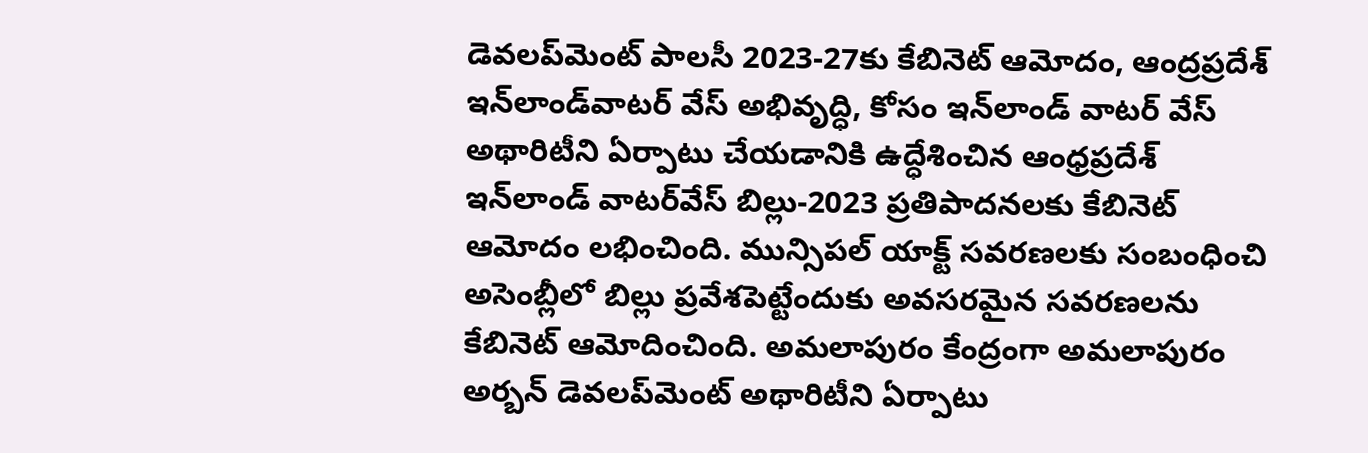డెవలప్‌మెంట్‌ పాలసీ 2023-27కు కేబినెట్‌ ఆమోదం, ఆంద్రప్రదేశ్‌ ఇన్‌లాండ్‌వాటర్‌ వేస్‌ అభివృద్ధి, కోసం ఇన్‌లాండ్‌ వాటర్‌ వేస్‌ అథారిటీని ఏర్పాటు చేయడానికి ఉద్ధేశించిన ఆంధ్రప్రదేశ్‌ ఇన్‌లాండ్‌ వాటర్‌వేస్‌ బిల్లు-2023 ప్రతిపాదనలకు కేబినెట్‌ ఆమోదం లభించింది. మున్సిపల్‌ యాక్ట్‌ సవరణలకు సంబంధించి అసెంబ్లీలో బిల్లు ప్రవేశపెట్టేందుకు అవసరమైన సవరణలను కేబినెట్‌ ఆమోదించింది. అమలాపురం కేంద్రంగా అమలాపురం అర్బన్‌ డెవలప్‌మెంట్‌ అథారిటీని ఏర్పాటు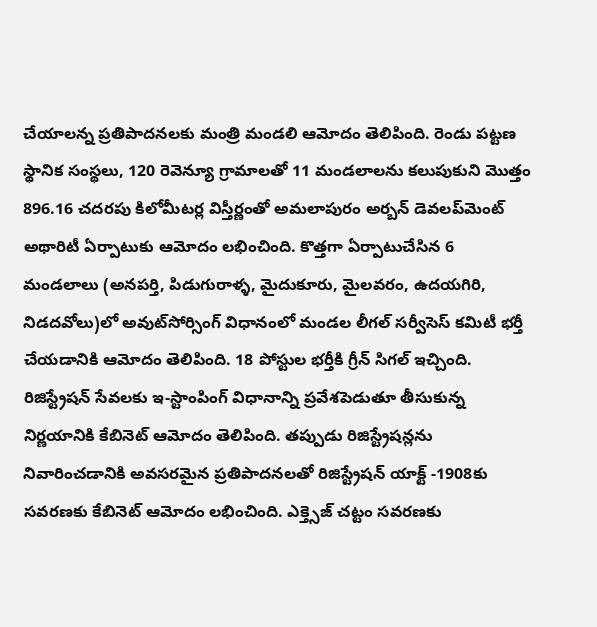చేయాలన్న ప్రతిపాదనలకు మంత్రి మండలి ఆమోదం తెలిపింది. రెండు పట్టణ స్థానిక సంస్థలు, 120 రెవెన్యూ గ్రామాలతో 11 మండలాలను కలుపుకుని మొత్తం 896.16 చదరపు కిలోమీటర్ల విస్తీర్ణంతో అమలాపురం అర్బన్‌ డెవలప్‌మెంట్‌ అథారిటీ ఏర్పాటుకు ఆమోదం లభించింది. కొత్తగా ఏర్పాటుచేసిన 6 మండలాలు (అనపర్తి, పిడుగురాళ్ళ, మైదుకూరు, మైలవరం, ఉదయగిరి, నిడదవోలు)లో అవుట్‌సోర్సింగ్‌ విధానంలో మండల లీగల్‌ సర్వీసెస్‌ కమిటీ భర్తీ చేయడానికి ఆమోదం తెలిపింది. 18 పోస్టుల భర్తీకి గ్రీన్‌ సిగల్‌ ఇచ్చింది. రిజిస్ట్రేషన్‌ సేవలకు ఇ-స్టాంపింగ్‌ విధానాన్ని ప్రవేశపెడుతూ తీసుకున్న నిర్ణయానికి కేబినెట్‌ ఆమోదం తెలిపింది. తప్పుడు రిజిస్ట్రేషన్లను నివారించడానికి అవసరమైన ప్రతిపాదనలతో రిజిస్ట్రేషన్‌ యాక్ట్‌ -1908కు సవరణకు కేబినెట్‌ ఆమోదం లభించింది. ఎక్త్సెజ్‌ చట్టం సవరణకు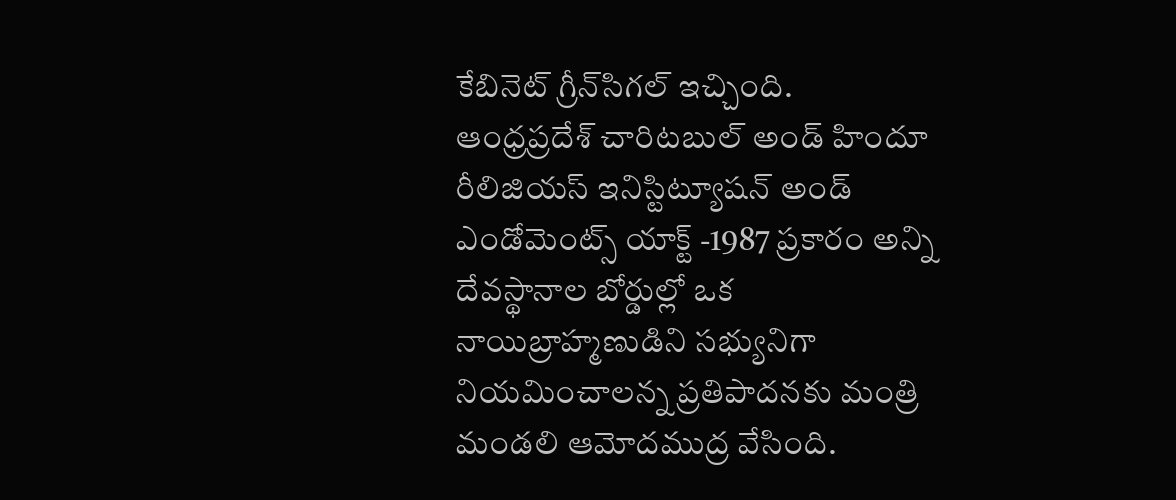కేబినెట్‌ గ్రీన్‌సిగల్‌ ఇచ్చింది. ఆంధ్రప్రదేశ్‌ చారిటబుల్‌ అండ్‌ హిందూ రీలిజియస్‌ ఇనిస్టిట్యూషన్‌ అండ్‌ ఎండోమెంట్స్‌ యాక్ట్‌ -1987 ప్రకారం అన్ని దేవస్థానాల బోర్డుల్లో ఒక నాయిబ్రాహ్మణుడిని సభ్యునిగా నియమించాలన్న ప్రతిపాదనకు మంత్రి మండలి ఆమోదముద్ర వేసింది.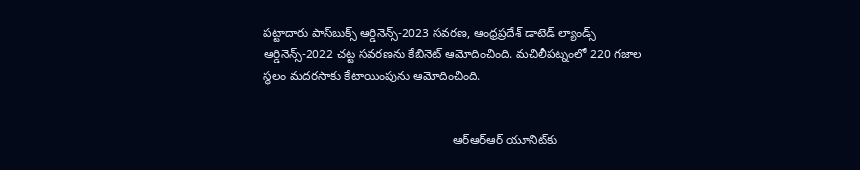పట్టాదారు పాస్‌బుక్స్‌ ఆర్డినెన్స్‌-2023 సవరణ, ఆంధ్రప్రదేశ్‌ డాటెడ్‌ ల్యాండ్స్‌ ఆర్డినెన్స్‌-2022 చట్ట సవరణను కేబినెట్‌ ఆమోదించింది. మచిలీపట్నంలో 220 గజాల స్థలం మదరసాకు కేటాయింపును ఆమోదించింది.


                                                        ఆర్‌ఆర్‌ఆర్‌ యూనిట్‌కు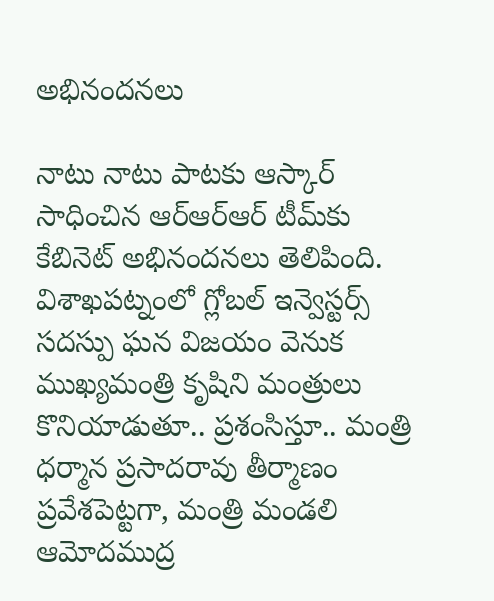అభినందనలు

నాటు నాటు పాటకు ఆస్కార్‌ సాధించిన ఆర్‌ఆర్‌ఆర్‌ టీమ్‌కు కేబినెట్‌ అభినందనలు తెలిపింది. విశాఖపట్నంలో గ్లోబల్‌ ఇన్వెస్టర్స్‌ సదస్పు ఘన విజయం వెనుక ముఖ్యమంత్రి కృషిని మంత్రులు కొనియాడుతూ.. ప్రశంసిస్తూ.. మంత్రి ధర్మాన ప్రసాదరావు తీర్మాణం ప్రవేశపెట్టగా, మంత్రి మండలి ఆమోదముద్ర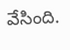వేసింది.